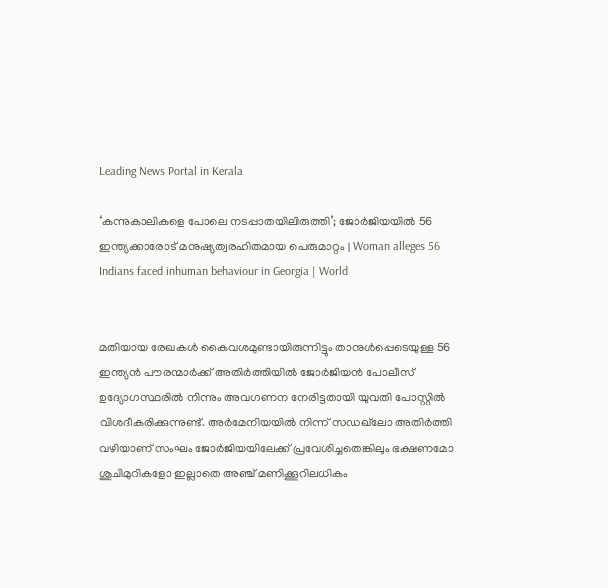Leading News Portal in Kerala

‘കന്നുകാലികളെ പോലെ നടപ്പാതയിലിരുത്തി’; ജോര്‍ജിയയില്‍ 56 ഇന്ത്യക്കാരോട് മനുഷ്യത്വരഹിതമായ പെരുമാറ്റം | Woman alleges 56 Indians faced inhuman behaviour in Georgia | World


മതിയായ രേഖകള്‍ കൈവശമുണ്ടായിരുന്നിട്ടും താനുള്‍പ്പെടെയുള്ള 56 ഇന്ത്യന്‍ പൗരന്മാര്‍ക്ക് അതിര്‍ത്തിയില്‍ ജോര്‍ജിയന്‍ പോലീസ് ഉദ്യോഗസ്ഥരില്‍ നിന്നും അവഗണന നേരിട്ടതായി യുവതി പോസ്റ്റില്‍ വിശദീകരിക്കുന്നുണ്ട്. അര്‍മേനിയയില്‍ നിന്ന് സഡഖ്‌ലോ അതിര്‍ത്തി വഴിയാണ് സംഘം ജോര്‍ജിയയിലേക്ക് പ്രവേശിച്ചതെങ്കിലും ഭക്ഷണമോ ശുചിമുറികളോ ഇല്ലാതെ അഞ്ച് മണിക്കൂറിലധികം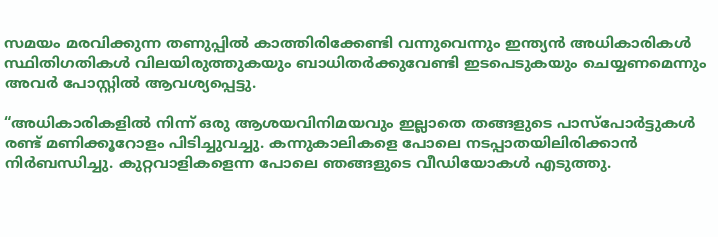സമയം മരവിക്കുന്ന തണുപ്പില്‍ കാത്തിരിക്കേണ്ടി വന്നുവെന്നും ഇന്ത്യന്‍ അധികാരികള്‍ സ്ഥിതിഗതികള്‍ വിലയിരുത്തുകയും ബാധിതര്‍ക്കുവേണ്ടി ഇടപെടുകയും ചെയ്യണമെന്നും അവര്‍ പോസ്റ്റില്‍ ആവശ്യപ്പെട്ടു.

“അധികാരികളില്‍ നിന്ന് ഒരു ആശയവിനിമയവും ഇല്ലാതെ തങ്ങളുടെ പാസ്‌പോര്‍ട്ടുകള്‍ രണ്ട് മണിക്കൂറോളം പിടിച്ചുവച്ചു. കന്നുകാലികളെ പോലെ നടപ്പാതയിലിരിക്കാന്‍ നിര്‍ബന്ധിച്ചു. കുറ്റവാളികളെന്ന പോലെ ഞങ്ങളുടെ വീഡിയോകള്‍ എടുത്തു.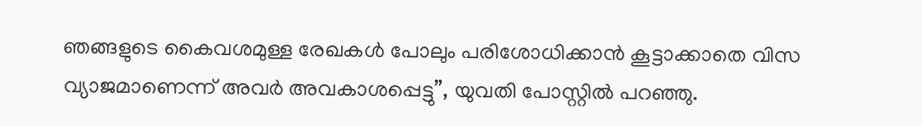ഞങ്ങളുടെ കൈവശമുള്ള രേഖകള്‍ പോലും പരിശോധിക്കാന്‍ കൂട്ടാക്കാതെ വിസ വ്യാജമാണെന്ന് അവര്‍ അവകാശപ്പെട്ടു”, യുവതി പോസ്റ്റില്‍ പറഞ്ഞു.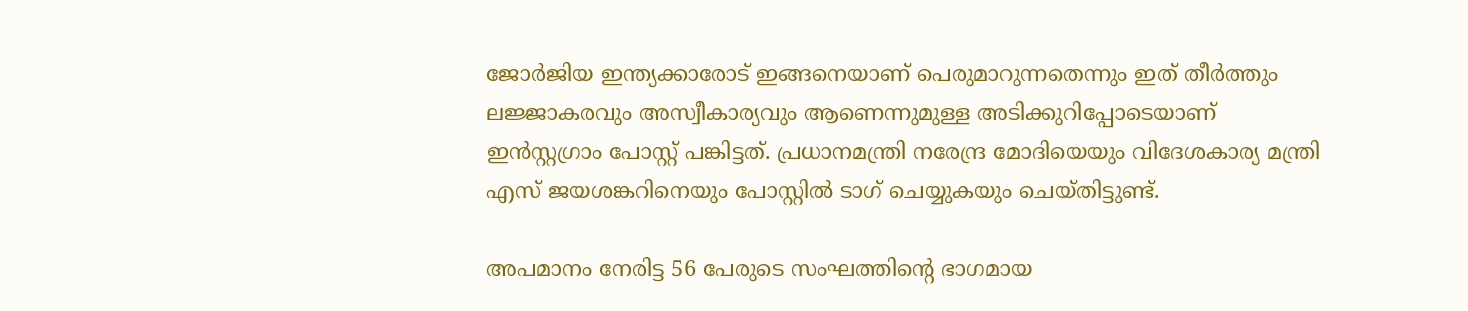ജോര്‍ജിയ ഇന്ത്യക്കാരോട് ഇങ്ങനെയാണ് പെരുമാറുന്നതെന്നും ഇത് തീര്‍ത്തും ലജ്ജാകരവും അസ്വീകാര്യവും ആണെന്നുമുള്ള അടിക്കുറിപ്പോടെയാണ് ഇന്‍സ്റ്റഗ്രാം പോസ്റ്റ് പങ്കിട്ടത്. പ്രധാനമന്ത്രി നരേന്ദ്ര മോദിയെയും വിദേശകാര്യ മന്ത്രി എസ് ജയശങ്കറിനെയും പോസ്റ്റില്‍ ടാഗ് ചെയ്യുകയും ചെയ്തിട്ടുണ്ട്.

അപമാനം നേരിട്ട 56 പേരുടെ സംഘത്തിന്റെ ഭാഗമായ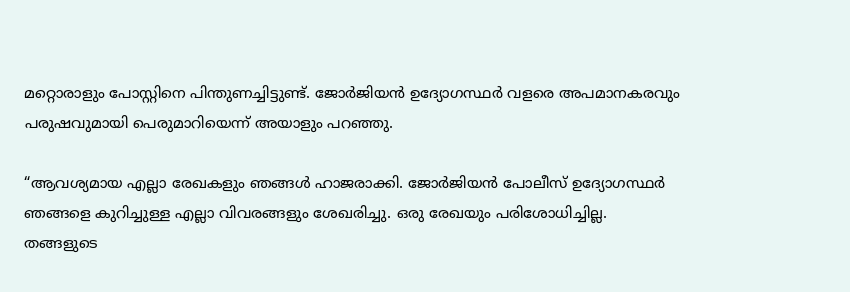മറ്റൊരാളും പോസ്റ്റിനെ പിന്തുണച്ചിട്ടുണ്ട്. ജോര്‍ജിയന്‍ ഉദ്യോഗസ്ഥര്‍ വളരെ അപമാനകരവും പരുഷവുമായി പെരുമാറിയെന്ന് അയാളും പറഞ്ഞു.

“ആവശ്യമായ എല്ലാ രേഖകളും ഞങ്ങള്‍ ഹാജരാക്കി. ജോര്‍ജിയന്‍ പോലീസ് ഉദ്യോഗസ്ഥര്‍ ഞങ്ങളെ കുറിച്ചുള്ള എല്ലാ വിവരങ്ങളും ശേഖരിച്ചു. ഒരു രേഖയും പരിശോധിച്ചില്ല. തങ്ങളുടെ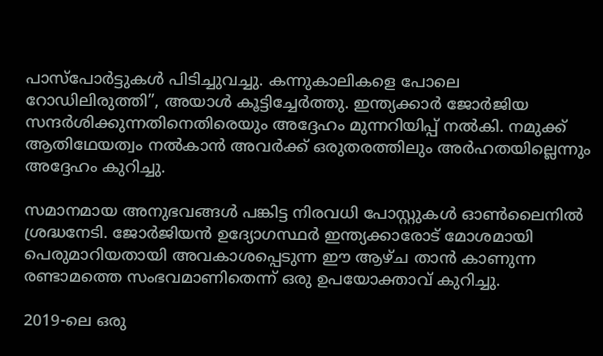പാസ്‌പോര്‍ട്ടുകള്‍ പിടിച്ചുവച്ചു. കന്നുകാലികളെ പോലെ റോഡിലിരുത്തി”, അയാള്‍ കൂട്ടിച്ചേര്‍ത്തു. ഇന്ത്യക്കാർ ജോര്‍ജിയ സന്ദര്‍ശിക്കുന്നതിനെതിരെയും അദ്ദേഹം മുന്നറിയിപ്പ് നല്‍കി. നമുക്ക് ആതിഥേയത്വം നല്‍കാന്‍ അവര്‍ക്ക് ഒരുതരത്തിലും അര്‍ഹതയില്ലെന്നും അദ്ദേഹം കുറിച്ചു.

സമാനമായ അനുഭവങ്ങള്‍ പങ്കിട്ട നിരവധി പോസ്റ്റുകള്‍ ഓണ്‍ലൈനില്‍ ശ്രദ്ധനേടി. ജോര്‍ജിയന്‍ ഉദ്യോഗസ്ഥര്‍ ഇന്ത്യക്കാരോട് മോശമായി പെരുമാറിയതായി അവകാശപ്പെടുന്ന ഈ ആഴ്ച താന്‍ കാണുന്ന രണ്ടാമത്തെ സംഭവമാണിതെന്ന് ഒരു ഉപയോക്താവ് കുറിച്ചു.

2019-ലെ ഒരു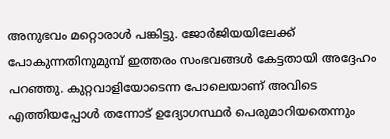അനുഭവം മറ്റൊരാള്‍ പങ്കിട്ടു. ജോര്‍ജിയയിലേക്ക് പോകുന്നതിനുമുമ്പ് ഇത്തരം സംഭവങ്ങള്‍ കേട്ടതായി അദ്ദേഹം പറഞ്ഞു. കുറ്റവാളിയോടെന്ന പോലെയാണ് അവിടെ എത്തിയപ്പോള്‍ തന്നോട് ഉദ്യോഗസ്ഥര്‍ പെരുമാറിയതെന്നും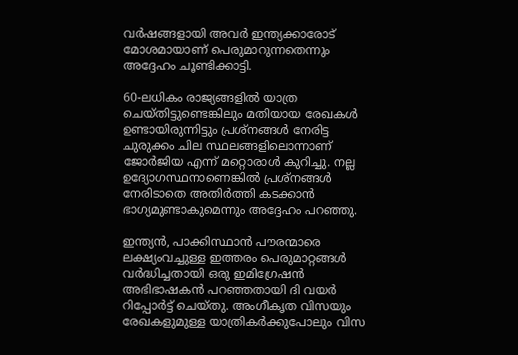വര്‍ഷങ്ങളായി അവര്‍ ഇന്ത്യക്കാരോട് മോശമായാണ് പെരുമാറുന്നതെന്നും അദ്ദേഹം ചൂണ്ടിക്കാട്ടി.

60-ലധികം രാജ്യങ്ങളില്‍ യാത്ര ചെയ്തിട്ടുണ്ടെങ്കിലും മതിയായ രേഖകള്‍ ഉണ്ടായിരുന്നിട്ടും പ്രശ്‌നങ്ങള്‍ നേരിട്ട ചുരുക്കം ചില സ്ഥലങ്ങളിലൊന്നാണ് ജോര്‍ജിയ എന്ന് മറ്റൊരാള്‍ കുറിച്ചു. നല്ല ഉദ്യോഗസ്ഥനാണെങ്കില്‍ പ്രശ്‌നങ്ങള്‍ നേരിടാതെ അതിര്‍ത്തി കടക്കാന്‍ ഭാഗ്യമുണ്ടാകുമെന്നും അദ്ദേഹം പറഞ്ഞു.

ഇന്ത്യന്‍, പാക്കിസ്ഥാന്‍ പൗരന്മാരെ ലക്ഷ്യംവച്ചുള്ള ഇത്തരം പെരുമാറ്റങ്ങള്‍ വര്‍ദ്ധിച്ചതായി ഒരു ഇമിഗ്രേഷന്‍ അഭിഭാഷകന്‍ പറഞ്ഞതായി ദി വയര്‍ റിപ്പോര്‍ട്ട് ചെയ്തു. അംഗീകൃത വിസയും രേഖകളുമുള്ള യാത്രികര്‍ക്കുപോലും വിസ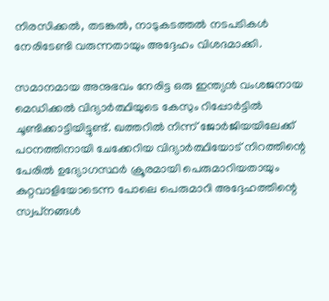നിരസിക്കല്‍, തടങ്കല്‍, നാടുകടത്തല്‍ നടപടികള്‍ നേരിടേണ്ടി വരുന്നതായും അദ്ദേഹം വിശദമാക്കി.

സമാനമായ അനുഭവം നേരിട്ട ഒരു ഇന്ത്യന്‍ വംശജനായ മെഡിക്കല്‍ വിദ്യാര്‍ത്ഥിയുടെ കേസും റിപ്പോര്‍ട്ടില്‍ ചൂണ്ടിക്കാട്ടിയിട്ടുണ്ട്. ഖത്തറില്‍ നിന്ന് ജോര്‍ജിയയിലേക്ക് പഠനത്തിനായി ചേക്കേറിയ വിദ്യാര്‍ത്ഥിയോട് നിറത്തിന്റെ പേരില്‍ ഉദ്യോഗസ്ഥര്‍ ക്രൂരമായി പെരുമാറിയതായും കുറ്റവാളിയോടെന്ന പോലെ പെരുമാറി അദ്ദേഹത്തിന്റെ സ്വപ്‌നങ്ങള്‍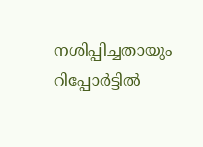നശിപ്പിച്ചതായും റിപ്പോര്‍ട്ടില്‍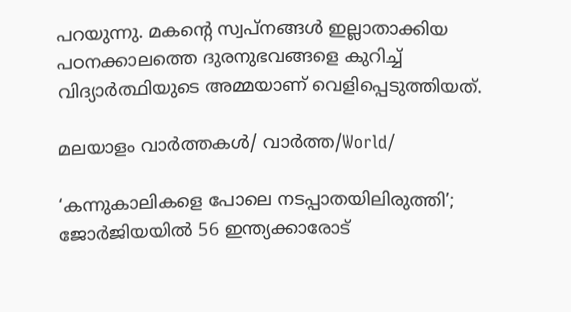പറയുന്നു. മകന്റെ സ്വപ്‌നങ്ങള്‍ ഇല്ലാതാക്കിയ പഠനക്കാലത്തെ ദുരനുഭവങ്ങളെ കുറിച്ച് വിദ്യാര്‍ത്ഥിയുടെ അമ്മയാണ് വെളിപ്പെടുത്തിയത്.

മലയാളം വാർത്തകൾ/ വാർത്ത/World/

‘കന്നുകാലികളെ പോലെ നടപ്പാതയിലിരുത്തി’; ജോര്‍ജിയയില്‍ 56 ഇന്ത്യക്കാരോട്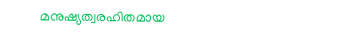മനുഷ്യത്വരഹിതമായ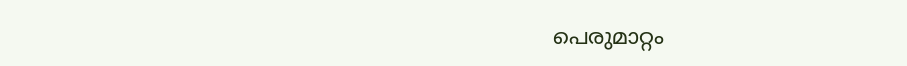പെരുമാറ്റം